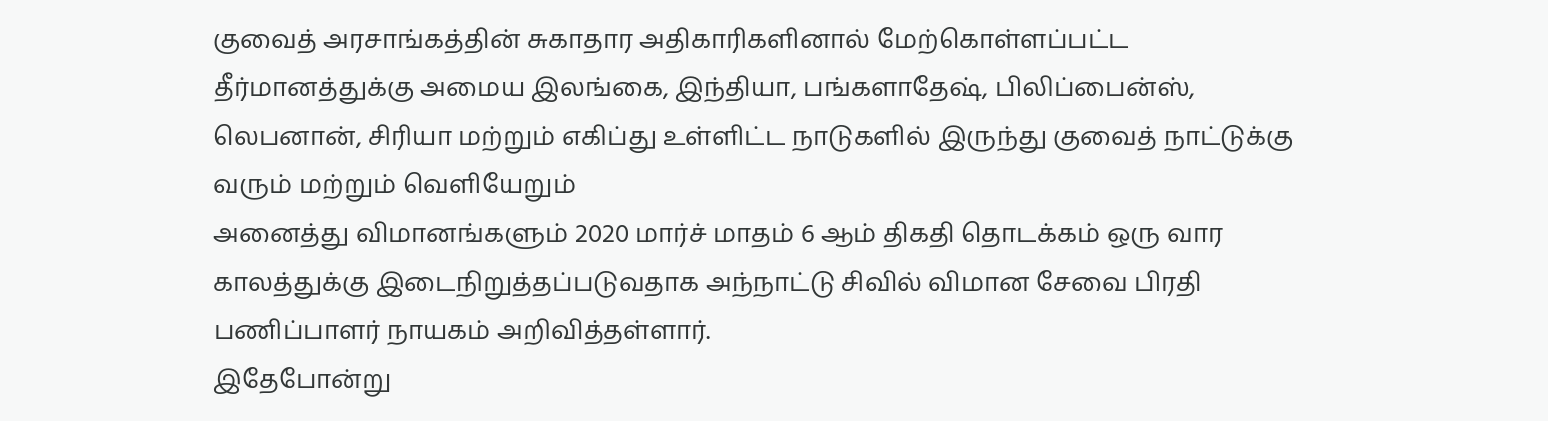குவைத் அரசாங்கத்தின் சுகாதார அதிகாரிகளினால் மேற்கொள்ளப்பட்ட தீர்மானத்துக்கு அமைய இலங்கை, இந்தியா, பங்களாதேஷ், பிலிப்பைன்ஸ், லெபனான், சிரியா மற்றும் எகிப்து உள்ளிட்ட நாடுகளில் இருந்து குவைத் நாட்டுக்கு வரும் மற்றும் வெளியேறும்
அனைத்து விமானங்களும் 2020 மார்ச் மாதம் 6 ஆம் திகதி தொடக்கம் ஒரு வார காலத்துக்கு இடைநிறுத்தப்படுவதாக அந்நாட்டு சிவில் விமான சேவை பிரதி பணிப்பாளர் நாயகம் அறிவித்தள்ளார்.
இதேபோன்று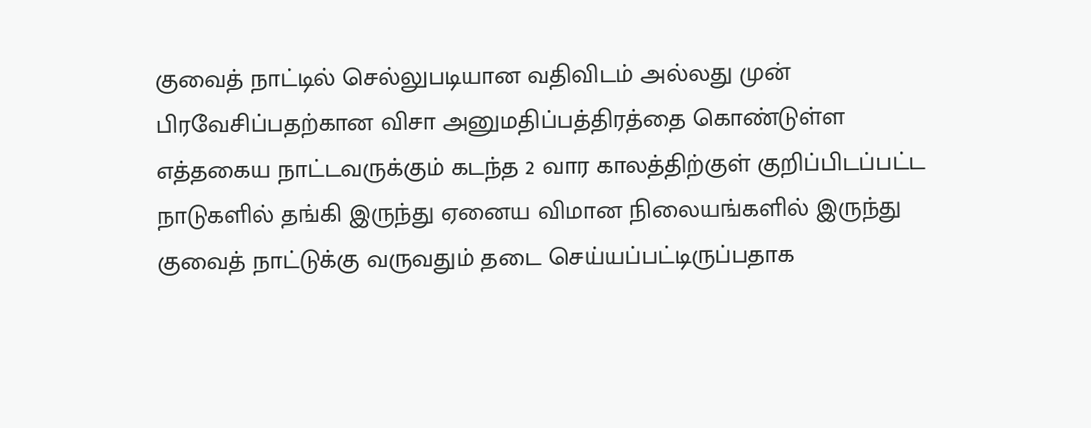குவைத் நாட்டில் செல்லுபடியான வதிவிடம் அல்லது முன் பிரவேசிப்பதற்கான விசா அனுமதிப்பத்திரத்தை கொண்டுள்ள எத்தகைய நாட்டவருக்கும் கடந்த 2 வார காலத்திற்குள் குறிப்பிடப்பட்ட நாடுகளில் தங்கி இருந்து ஏனைய விமான நிலையங்களில் இருந்து குவைத் நாட்டுக்கு வருவதும் தடை செய்யப்பட்டிருப்பதாக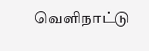வெளிநாட்டு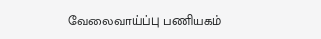வேலைவாய்ப்பு பணியகம்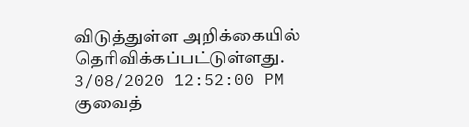விடுத்துள்ள அறிக்கையில் தெரிவிக்கப்பட்டுள்ளது.
3/08/2020 12:52:00 PM
குவைத்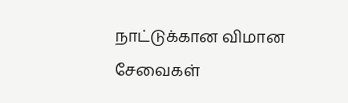நாட்டுக்கான விமான சேவைகள்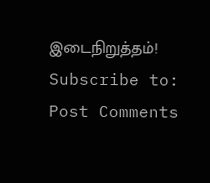இடைநிறுத்தம்!
Subscribe to:
Post Comments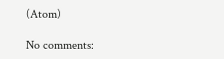(Atom)

No comments: